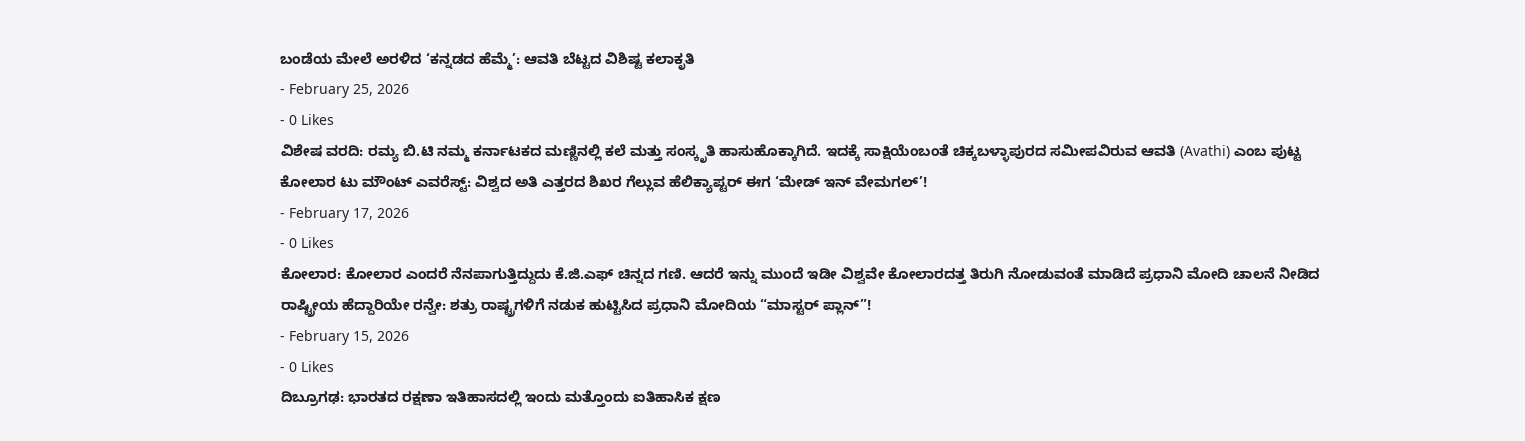ಬಂಡೆಯ ಮೇಲೆ ಅರಳಿದ ‘ಕನ್ನಡದ ಹೆಮ್ಮೆ’: ಆವತಿ ಬೆಟ್ಟದ ವಿಶಿಷ್ಟ ಕಲಾಕೃತಿ
- February 25, 2026
- 0 Likes
ವಿಶೇಷ ವರದಿ: ರಮ್ಯ ಬಿ.ಟಿ ನಮ್ಮ ಕರ್ನಾಟಕದ ಮಣ್ಣಿನಲ್ಲಿ ಕಲೆ ಮತ್ತು ಸಂಸ್ಕೃತಿ ಹಾಸುಹೊಕ್ಕಾಗಿದೆ. ಇದಕ್ಕೆ ಸಾಕ್ಷಿಯೆಂಬಂತೆ ಚಿಕ್ಕಬಳ್ಳಾಪುರದ ಸಮೀಪವಿರುವ ಆವತಿ (Avathi) ಎಂಬ ಪುಟ್ಟ
ಕೋಲಾರ ಟು ಮೌಂಟ್ ಎವರೆಸ್ಟ್: ವಿಶ್ವದ ಅತಿ ಎತ್ತರದ ಶಿಖರ ಗೆಲ್ಲುವ ಹೆಲಿಕ್ಯಾಪ್ಟರ್ ಈಗ ‘ಮೇಡ್ ಇನ್ ವೇಮಗಲ್’!
- February 17, 2026
- 0 Likes
ಕೋಲಾರ: ಕೋಲಾರ ಎಂದರೆ ನೆನಪಾಗುತ್ತಿದ್ದುದು ಕೆ.ಜಿ.ಎಫ್ ಚಿನ್ನದ ಗಣಿ. ಆದರೆ ಇನ್ನು ಮುಂದೆ ಇಡೀ ವಿಶ್ವವೇ ಕೋಲಾರದತ್ತ ತಿರುಗಿ ನೋಡುವಂತೆ ಮಾಡಿದೆ ಪ್ರಧಾನಿ ಮೋದಿ ಚಾಲನೆ ನೀಡಿದ
ರಾಷ್ಟ್ರೀಯ ಹೆದ್ದಾರಿಯೇ ರನ್ವೇ: ಶತ್ರು ರಾಷ್ಟ್ರಗಳಿಗೆ ನಡುಕ ಹುಟ್ಟಿಸಿದ ಪ್ರಧಾನಿ ಮೋದಿಯ “ಮಾಸ್ಟರ್ ಪ್ಲಾನ್”!
- February 15, 2026
- 0 Likes
ದಿಬ್ರೂಗಢ: ಭಾರತದ ರಕ್ಷಣಾ ಇತಿಹಾಸದಲ್ಲಿ ಇಂದು ಮತ್ತೊಂದು ಐತಿಹಾಸಿಕ ಕ್ಷಣ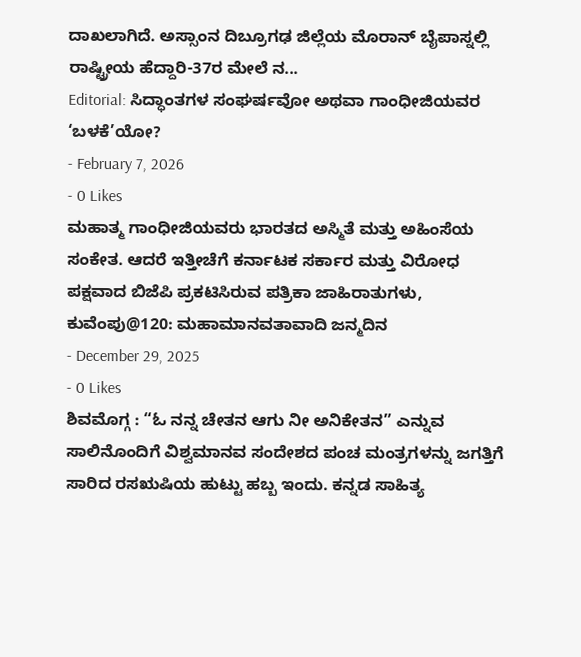ದಾಖಲಾಗಿದೆ. ಅಸ್ಸಾಂನ ದಿಬ್ರೂಗಢ ಜಿಲ್ಲೆಯ ಮೊರಾನ್ ಬೈಪಾಸ್ನಲ್ಲಿ ರಾಷ್ಟ್ರೀಯ ಹೆದ್ದಾರಿ-37ರ ಮೇಲೆ ನ...
Editorial: ಸಿದ್ಧಾಂತಗಳ ಸಂಘರ್ಷವೋ ಅಥವಾ ಗಾಂಧೀಜಿಯವರ ‘ಬಳಕೆ’ಯೋ?
- February 7, 2026
- 0 Likes
ಮಹಾತ್ಮ ಗಾಂಧೀಜಿಯವರು ಭಾರತದ ಅಸ್ಮಿತೆ ಮತ್ತು ಅಹಿಂಸೆಯ ಸಂಕೇತ. ಆದರೆ ಇತ್ತೀಚೆಗೆ ಕರ್ನಾಟಕ ಸರ್ಕಾರ ಮತ್ತು ವಿರೋಧ ಪಕ್ಷವಾದ ಬಿಜೆಪಿ ಪ್ರಕಟಿಸಿರುವ ಪತ್ರಿಕಾ ಜಾಹಿರಾತುಗಳು,
ಕುವೆಂಪು@120: ಮಹಾಮಾನವತಾವಾದಿ ಜನ್ಮದಿನ
- December 29, 2025
- 0 Likes
ಶಿವಮೊಗ್ಗ : “ಓ ನನ್ನ ಚೇತನ ಆಗು ನೀ ಅನಿಕೇತನ” ಎನ್ನುವ ಸಾಲಿನೊಂದಿಗೆ ವಿಶ್ವಮಾನವ ಸಂದೇಶದ ಪಂಚ ಮಂತ್ರಗಳನ್ನು ಜಗತ್ತಿಗೆ ಸಾರಿದ ರಸಋಷಿಯ ಹುಟ್ಟು ಹಬ್ಬ ಇಂದು. ಕನ್ನಡ ಸಾಹಿತ್ಯ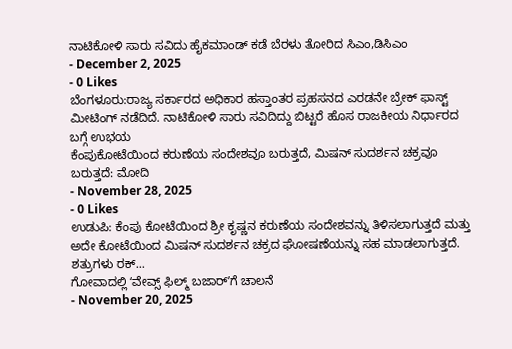ನಾಟಿಕೋಳಿ ಸಾರು ಸವಿದು ಹೈಕಮಾಂಡ್ ಕಡೆ ಬೆರಳು ತೋರಿದ ಸಿಎಂ,ಡಿಸಿಎಂ
- December 2, 2025
- 0 Likes
ಬೆಂಗಳೂರು:ರಾಜ್ಯ ಸರ್ಕಾರದ ಅಧಿಕಾರ ಹಸ್ತಾಂತರ ಪ್ರಹಸನದ ಎರಡನೇ ಬ್ರೇಕ್ ಫಾಸ್ಟ್ ಮೀಟಿಂಗ್ ನಡೆದಿದೆ. ನಾಟಿಕೋಳಿ ಸಾರು ಸವಿದಿದ್ದು ಬಿಟ್ಟರೆ ಹೊಸ ರಾಜಕೀಯ ನಿರ್ಧಾರದ ಬಗ್ಗೆ ಉಭಯ
ಕೆಂಪುಕೋಟೆಯಿಂದ ಕರುಣೆಯ ಸಂದೇಶವೂ ಬರುತ್ತದೆ, ಮಿಷನ್ ಸುದರ್ಶನ ಚಕ್ರವೂ ಬರುತ್ತದೆ: ಮೋದಿ
- November 28, 2025
- 0 Likes
ಉಡುಪಿ: ಕೆಂಪು ಕೋಟೆಯಿಂದ ಶ್ರೀ ಕೃಷ್ಣನ ಕರುಣೆಯ ಸಂದೇಶವನ್ನು ತಿಳಿಸಲಾಗುತ್ತದೆ ಮತ್ತು ಅದೇ ಕೋಟೆಯಿಂದ ಮಿಷನ್ ಸುದರ್ಶನ ಚಕ್ರದ ಘೋಷಣೆಯನ್ನು ಸಹ ಮಾಡಲಾಗುತ್ತದೆ. ಶತ್ರುಗಳು ರಕ್...
ಗೋವಾದಲ್ಲಿ ʻವೇವ್ಸ್ ಫಿಲ್ಮ್ ಬಜಾರ್ʼಗೆ ಚಾಲನೆ
- November 20, 2025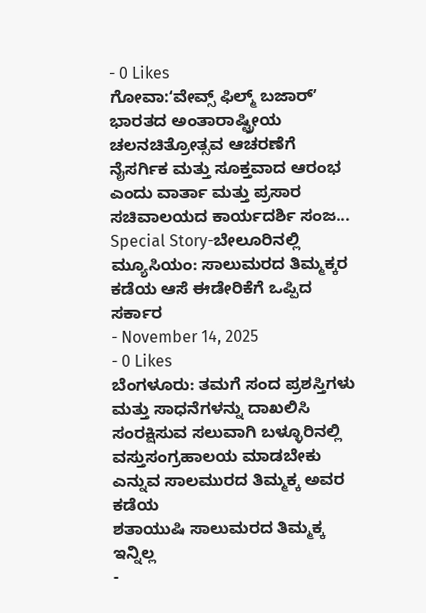- 0 Likes
ಗೋವಾ:ʻವೇವ್ಸ್ ಫಿಲ್ಮ್ ಬಜಾರ್ʼ ಭಾರತದ ಅಂತಾರಾಷ್ಟ್ರೀಯ ಚಲನಚಿತ್ರೋತ್ಸವ ಆಚರಣೆಗೆ ನೈಸರ್ಗಿಕ ಮತ್ತು ಸೂಕ್ತವಾದ ಆರಂಭ ಎಂದು ವಾರ್ತಾ ಮತ್ತು ಪ್ರಸಾರ ಸಚಿವಾಲಯದ ಕಾರ್ಯದರ್ಶಿ ಸಂಜ...
Special Story-ಬೇಲೂರಿನಲ್ಲಿ ಮ್ಯೂಸಿಯಂ: ಸಾಲುಮರದ ತಿಮ್ಮಕ್ಕರ ಕಡೆಯ ಆಸೆ ಈಡೇರಿಕೆಗೆ ಒಪ್ಪಿದ ಸರ್ಕಾರ
- November 14, 2025
- 0 Likes
ಬೆಂಗಳೂರು: ತಮಗೆ ಸಂದ ಪ್ರಶಸ್ತಿಗಳು ಮತ್ತು ಸಾಧನೆಗಳನ್ನು ದಾಖಲಿಸಿ ಸಂರಕ್ಷಿಸುವ ಸಲುವಾಗಿ ಬಳ್ಳೂರಿನಲ್ಲಿ ವಸ್ತುಸಂಗ್ರಹಾಲಯ ಮಾಡಬೇಕು ಎನ್ನುವ ಸಾಲಮುರದ ತಿಮ್ಮಕ್ಕ ಅವರ ಕಡೆಯ
ಶತಾಯುಷಿ ಸಾಲುಮರದ ತಿಮ್ಮಕ್ಕ ಇನ್ನಿಲ್ಲ
-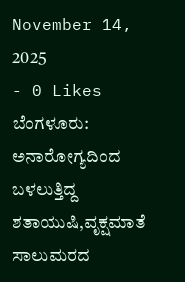November 14, 2025
- 0 Likes
ಬೆಂಗಳೂರು: ಅನಾರೋಗ್ಯದಿಂದ ಬಳಲುತ್ತಿದ್ದ ಶತಾಯುಷಿ,ವೃಕ್ಷಮಾತೆ ಸಾಲುಮರದ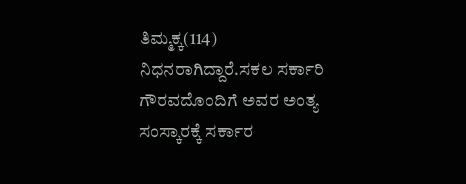ತಿಮ್ಮಕ್ಕ(114) ನಿಧನರಾಗಿದ್ದಾರೆ.ಸಕಲ ಸರ್ಕಾರಿ ಗೌರವದೊಂದಿಗೆ ಅವರ ಅಂತ್ಯ ಸಂಸ್ಕಾರಕ್ಕೆ ಸರ್ಕಾರ